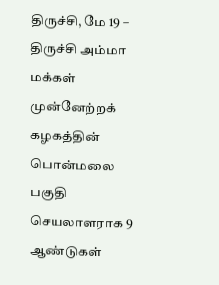திருச்சி, மே 19 –
திருச்சி அம்மா மக்கள் முன்னேற்றக் கழகத்தின் பொன்மலை பகுதி செயலாளராக 9 ஆண்டுகள்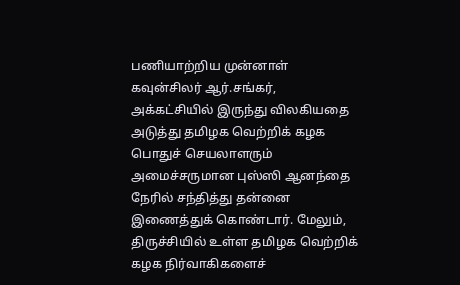பணியாற்றிய முன்னாள் கவுன்சிலர் ஆர்.சங்கர், அக்கட்சியில் இருந்து விலகியதை அடுத்து தமிழக வெற்றிக் கழக பொதுச் செயலாளரும் அமைச்சருமான புஸ்ஸி ஆனந்தை நேரில் சந்தித்து தன்னை இணைத்துக் கொண்டார். மேலும், திருச்சியில் உள்ள தமிழக வெற்றிக் கழக நிர்வாகிகளைச்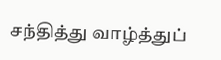சந்தித்து வாழ்த்துப்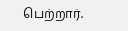பெற்றார்.